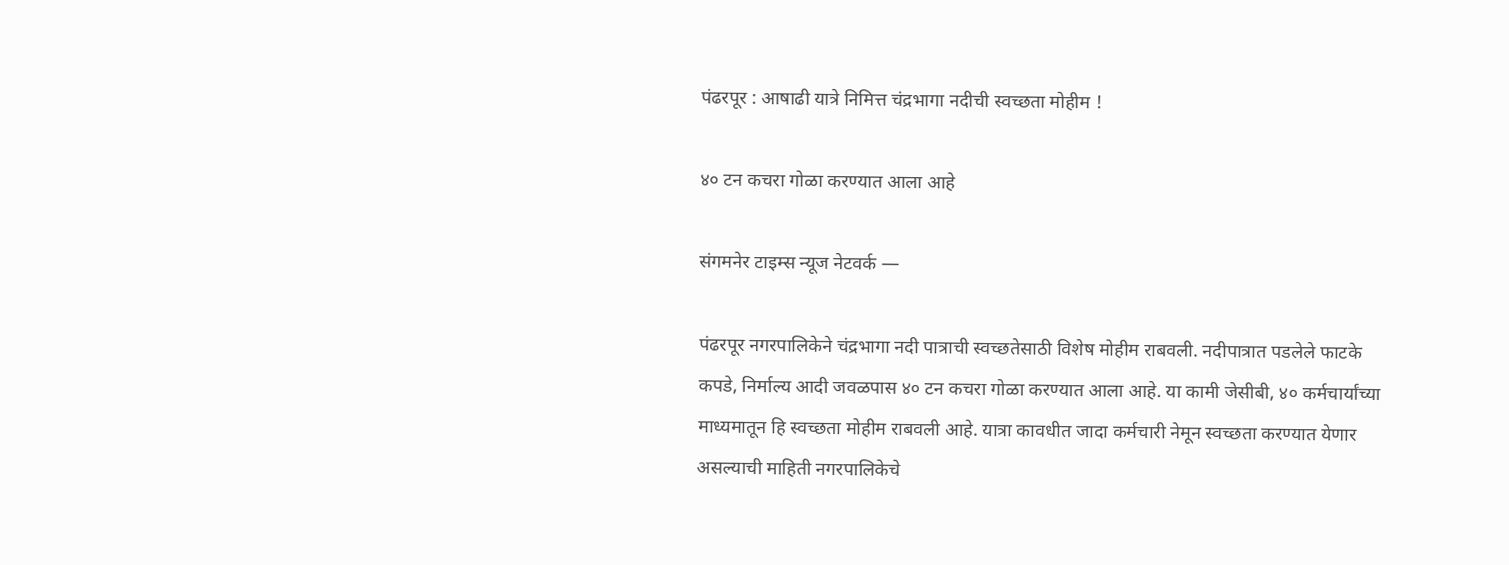पंढरपूर : आषाढी यात्रे निमित्त चंद्रभागा नदीची स्वच्छता मोहीम !

४० टन कचरा गोळा करण्यात आला आहे

संगमनेर टाइम्स न्यूज नेटवर्क —

पंढरपूर नगरपालिकेने चंद्रभागा नदी पात्राची स्वच्छतेसाठी विशेष मोहीम राबवली. नदीपात्रात पडलेले फाटके कपडे, निर्माल्य आदी जवळपास ४० टन कचरा गोळा करण्यात आला आहे. या कामी जेसीबी, ४० कर्मचार्यांच्या माध्यमातून हि स्वच्छता मोहीम राबवली आहे. यात्रा कावधीत जादा कर्मचारी नेमून स्वच्छता करण्यात येणार असल्याची माहिती नगरपालिकेचे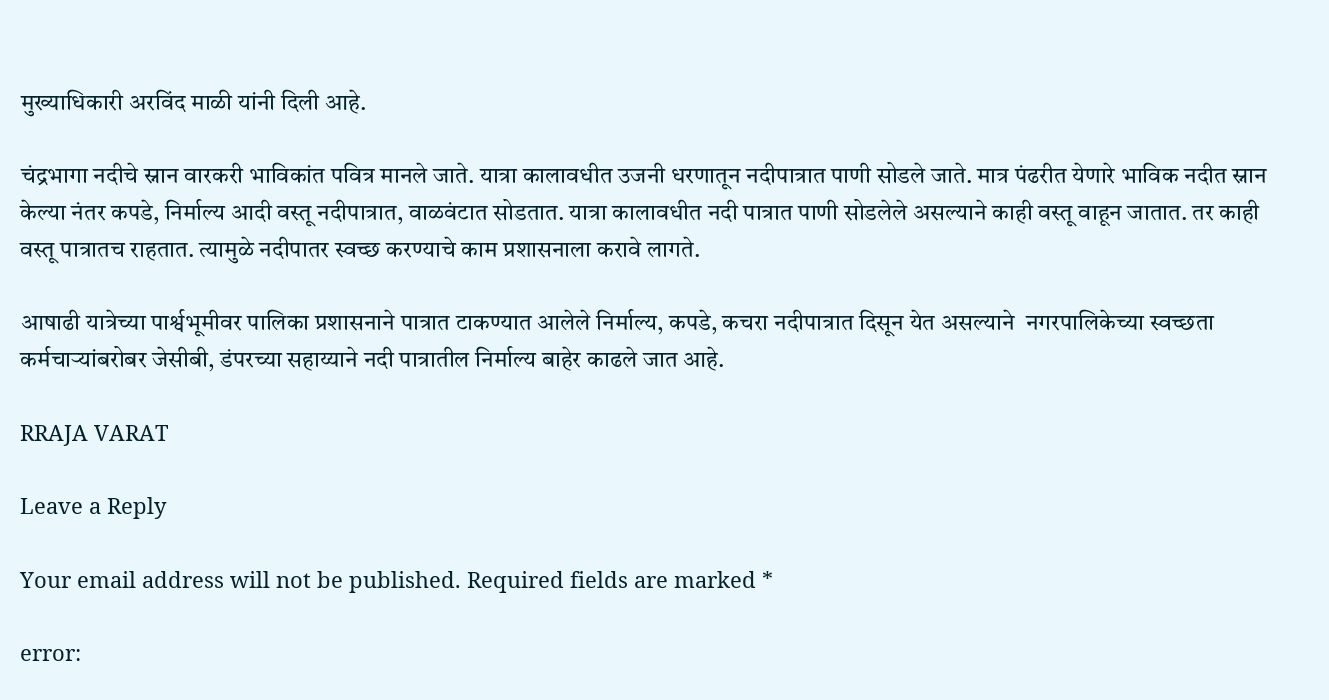मुख्याधिकारी अरविंद माळी यांनी दिली आहे.

चंद्रभागा नदीचे स्नान वारकरी भाविकांत पवित्र मानले जाते. यात्रा कालावधीत उजनी धरणातून नदीपात्रात पाणी सोडले जाते. मात्र पंढरीत येणारे भाविक नदीत स्नान केल्या नंतर कपडे, निर्माल्य आदी वस्तू नदीपात्रात, वाळवंटात सोडतात. यात्रा कालावधीत नदी पात्रात पाणी सोडलेले असल्याने काही वस्तू वाहून जातात. तर काही वस्तू पात्रातच राहतात. त्यामुळे नदीपातर स्वच्छ करण्याचे काम प्रशासनाला करावे लागते.

आषाढी यात्रेच्या पार्श्वभूमीवर पालिका प्रशासनाने पात्रात टाकण्यात आलेले निर्माल्य, कपडे, कचरा नदीपात्रात दिसून येत असल्याने  नगरपालिकेच्या स्वच्छता कर्मचार्‍यांबरोबर जेसीबी, डंपरच्या सहाय्याने नदी पात्रातील निर्माल्य बाहेर काढले जात आहे.

RRAJA VARAT

Leave a Reply

Your email address will not be published. Required fields are marked *

error: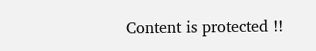Content is protected !!